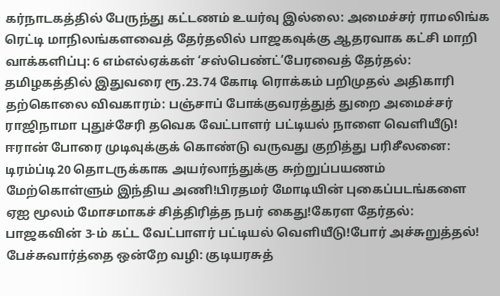கர்நாடகத்தில் பேருந்து கட்டணம் உயர்வு இல்லை: அமைச்சர் ராமலிங்க ரெட்டி மாநிலங்களவைத் தேர்தலில் பாஜகவுக்கு ஆதரவாக கட்சி மாறி வாக்களிப்பு: 6 எம்எல்ஏக்கள் ‘சஸ்பெண்ட்’பேரவைத் தேர்தல்: தமிழகத்தில் இதுவரை ரூ.23.74 கோடி ரொக்கம் பறிமுதல் அதிகாரி தற்கொலை விவகாரம்: பஞ்சாப் போக்குவரத்துத் துறை அமைச்சர் ராஜிநாமா புதுச்சேரி தவெக வேட்பாளர் பட்டியல் நாளை வெளியீடு! ஈரான் போரை முடிவுக்குக் கொண்டு வருவது குறித்து பரிசீலனை: டிரம்ப்டி20 தொடருக்காக அயர்லாந்துக்கு சுற்றுப்பயணம் மேற்கொள்ளும் இந்திய அணி!பிரதமர் மோடியின் புகைப்படங்களை ஏஐ மூலம் மோசமாகச் சித்திரித்த நபர் கைது!கேரள தேர்தல்: பாஜகவின் 3-ம் கட்ட வேட்பாளர் பட்டியல் வெளியீடு!போர் அச்சுறுத்தல்! பேச்சுவார்த்தை ஒன்றே வழி: குடியரசுத்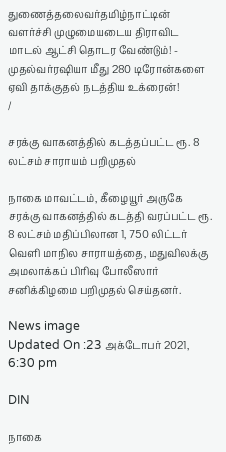துணைத்தலைவர்தமிழ்நாட்டின் வளர்ச்சி முழுமையடைய திராவிட மாடல் ஆட்சி தொடர வேண்டும்! - முதல்வர்ரஷியா மீது 280 டிரோன்களை ஏவி தாக்குதல் நடத்திய உக்ரைன்!
/

சரக்கு வாகனத்தில் கடத்தப்பட்ட ரூ. 8 லட்சம் சாராயம் பறிமுதல்

நாகை மாவட்டம், கீழையூர் அருகே சரக்கு வாகனத்தில் கடத்தி வரப்பட்ட ரூ. 8 லட்சம் மதிப்பிலான 1, 750 லிட்டர் வெளி மாநில சாராயத்தை, மதுவிலக்கு அமலாக்கப் பிரிவு போலீஸார் சனிக்கிழமை பறிமுதல் செய்தனர்.

News image
Updated On :23 அக்டோபர் 2021, 6:30 pm

DIN

நாகை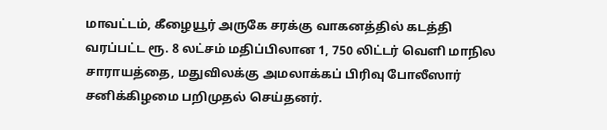மாவட்டம், கீழையூர் அருகே சரக்கு வாகனத்தில் கடத்தி வரப்பட்ட ரூ. 8 லட்சம் மதிப்பிலான 1, 750 லிட்டர் வெளி மாநில சாராயத்தை, மதுவிலக்கு அமலாக்கப் பிரிவு போலீஸார் சனிக்கிழமை பறிமுதல் செய்தனர்.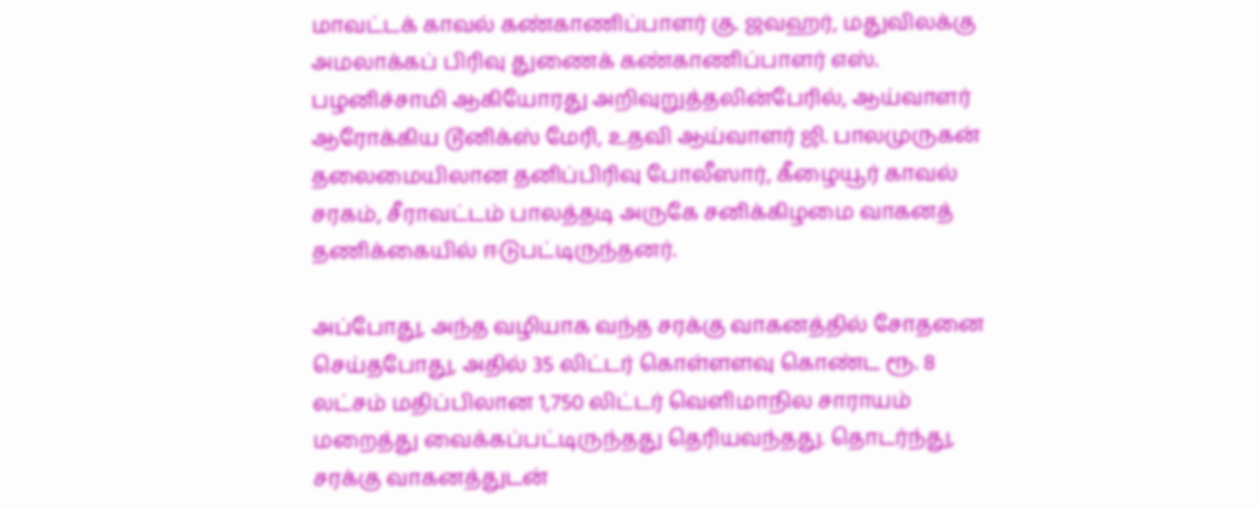மாவட்டக் காவல் கண்காணிப்பாளர் கு. ஜவஹர், மதுவிலக்கு அமலாக்கப் பிரிவு துணைக் கண்காணிப்பாளர் எஸ். பழனிச்சாமி ஆகியோரது அறிவுறுத்தலின்பேரில், ஆய்வாளர் ஆரோக்கிய டூனிக்ஸ் மேரி, உதவி ஆய்வாளர் ஜி. பாலமுருகன் தலைமையிலான தனிப்பிரிவு போலீஸார், கீழையூர் காவல் சரகம், சீராவட்டம் பாலத்தடி அருகே சனிக்கிழமை வாகனத் தணிக்கையில் ஈடுபட்டிருந்தனர்.

அப்போது, அந்த வழியாக வந்த சரக்கு வாகனத்தில் சோதனை செய்தபோது, அதில் 35 லிட்டர் கொள்ளளவு கொண்ட ரூ. 8 லட்சம் மதிப்பிலான 1,750 லிட்டர் வெளிமாநில சாராயம் மறைத்து வைக்கப்பட்டிருந்தது தெரியவந்தது. தொடர்ந்து, சரக்கு வாகனத்துடன்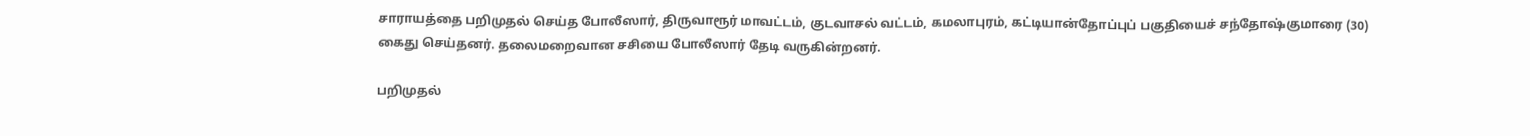சாராயத்தை பறிமுதல் செய்த போலீஸார், திருவாரூர் மாவட்டம், குடவாசல் வட்டம், கமலாபுரம், கட்டியான்தோப்புப் பகுதியைச் சந்தோஷ்குமாரை (30) கைது செய்தனர். தலைமறைவான சசியை போலீஸார் தேடி வருகின்றனர்.

பறிமுதல்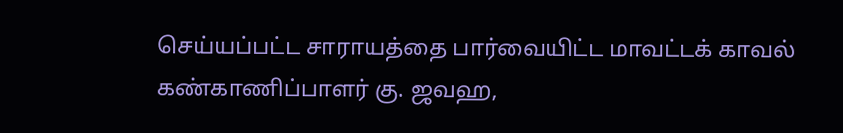செய்யப்பட்ட சாராயத்தை பார்வையிட்ட மாவட்டக் காவல் கண்காணிப்பாளர் கு. ஜவஹ,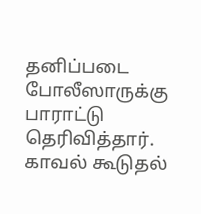தனிப்படை போலீஸாருக்கு பாராட்டு தெரிவித்தார். காவல் கூடுதல்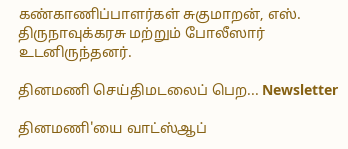கண்காணிப்பாளர்கள் சுகுமாறன், எஸ். திருநாவுக்கரசு மற்றும் போலீஸார் உடனிருந்தனர்.

தினமணி செய்திமடலைப் பெற... Newsletter

தினமணி'யை வாட்ஸ்ஆப்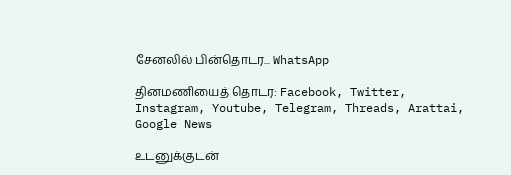சேனலில் பின்தொடர... WhatsApp

தினமணியைத் தொடர: Facebook, Twitter, Instagram, Youtube, Telegram, Threads, Arattai, Google News

உடனுக்குடன்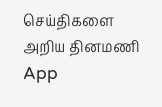செய்திகளை அறிய தினமணி App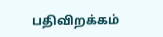பதிவிறக்கம்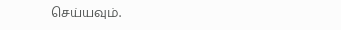செய்யவும்.